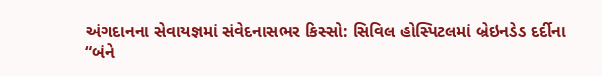અંગદાનના સેવાયજ્ઞમાં સંવેદનાસભર કિસ્સો: સિવિલ હોસ્પિટલમાં બ્રેઇનડેડ દર્દીના “બંને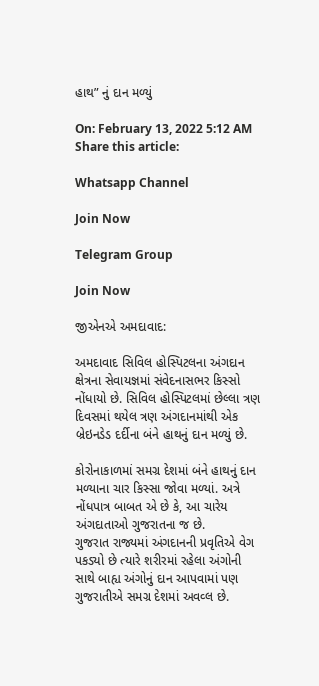હાથ” નું દાન મળ્યું

On: February 13, 2022 5:12 AM
Share this article:

Whatsapp Channel

Join Now

Telegram Group

Join Now

જીએનએ અમદાવાદ:

અમદાવાદ સિવિલ હોસ્પિટલના અંગદાન ક્ષેત્રના સેવાયજ્ઞમાં સંવેદનાસભર કિસ્સો નોંધાયો છે. સિવિલ હોસ્પિટલમાં છેલ્લા ત્રણ દિવસમાં થયેલ ત્રણ અંગદાનમાંથી એક બ્રેઇનડેડ દર્દીના બંને હાથનું દાન મળ્યું છે.

કોરોનાકાળમાં સમગ્ર દેશમાં બંને હાથનું દાન મળ્યાના ચાર કિસ્સા જોવા મળ્યાં. અત્રે નોંધપાત્ર બાબત એ છે કે, આ ચારેય અંગદાતાઓ ગુજરાતના જ છે.
ગુજરાત રાજ્યમાં અંગદાનની પ્રવૃતિએ વેગ પકડ્યો છે ત્યારે શરીરમાં રહેલા અંગોની સાથે બાહ્ય અંગોનું દાન આપવામાં પણ ગુજરાતીએ સમગ્ર દેશમાં અવવ્લ છે.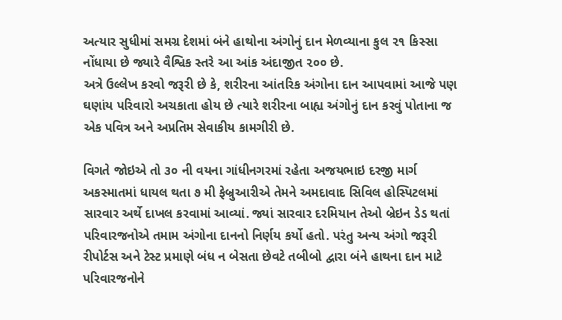અત્યાર સુધીમાં સમગ્ર દેશમાં બંને હાથોના અંગોનું દાન મેળવ્યાના કુલ ૨૧ કિસ્સા નોંધાયા છે જ્યારે વૈશ્વિક સ્તરે આ આંક અંદાજીત ૨૦૦ છે.
અત્રે ઉલ્લેખ કરવો જરૂરી છે કે, શરીરના આંતરિક અંગોના દાન આપવામાં આજે પણ ઘણાંય પરિવારો અચકાતા હોય છે ત્યારે શરીરના બાહ્ય અંગોનું દાન કરવું પોતાના જ એક પવિત્ર અને અપ્રતિમ સેવાકીય કામગીરી છે.

વિગતે જોઇએ તો ૩૦ ની વયના ગાંધીનગરમાં રહેતા અજયભાઇ દરજી માર્ગ અકસ્માતમાં ધાયલ થતા ૭ મી ફેબ્રુઆરીએ તેમને અમદાવાદ સિવિલ હોસ્પિટલમાં સારવાર અર્થે દાખલ કરવામાં આવ્યાં. જ્યાં સારવાર દરમિયાન તેઓ બ્રેઇન ડેડ થતાં પરિવારજનોએ તમામ અંગોના દાનનો નિર્ણય કર્યો હતો. પરંતુ અન્ય અંગો જરૂરી રીપોર્ટસ અને ટેસ્ટ પ્રમાણે બંધ ન બેસતા છેવટે તબીબો દ્વારા બંને હાથના દાન માટે પરિવારજનોને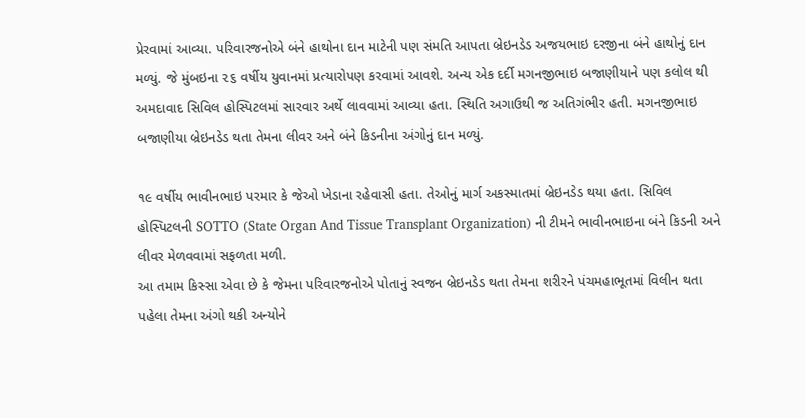પ્રેરવામાં આવ્યા. પરિવારજનોએ બંને હાથોના દાન માટેની પણ સંમતિ આપતા બ્રેઇનડેડ અજયભાઇ દરજીના બંને હાથોનું દાન મળ્યું. જે મુંબઇના ૨૬ વર્ષીય યુવાનમાં પ્રત્યારોપણ કરવામાં આવશે. અન્ય એક દર્દી મગનજીભાઇ બજાણીયાને પણ કલોલ થી અમદાવાદ સિવિલ હોસ્પિટલમાં સારવાર અર્થે લાવવામાં આવ્યા હતા. સ્થિતિ અગાઉથી જ અતિગંભીર હતી. મગનજીભાઇ બજાણીયા બ્રેઇનડેડ થતા તેમના લીવર અને બંને કિડનીના અંગોનું દાન મળ્યું.

૧૯ વર્ષીય ભાવીનભાઇ પરમાર કે જેઓ ખેડાના રહેવાસી હતા. તેઓનું માર્ગ અકસ્માતમાં બ્રેઇનડેડ થયા હતા. સિવિલ હોસ્પિટલની SOTTO (State Organ And Tissue Transplant Organization) ની ટીમને ભાવીનભાઇના બંને કિડની અને લીવર મેળવવામાં સફળતા મળી.
આ તમામ કિસ્સા એવા છે કે જેમના પરિવારજનોએ પોતાનું સ્વજન બ્રેઇનડેડ થતા તેમના શરીરને પંચમહાભૂતમાં વિલીન થતા પહેલા તેમના અંગો થકી અન્યોને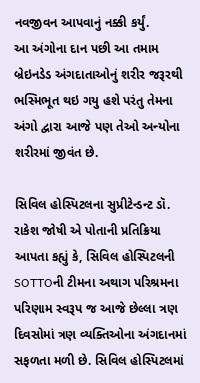નવજીવન આપવાનું નક્કી કર્યું.
આ અંગોના દાન પછી આ તમામ બ્રેઇનડેડ અંગદાતાઓનું શરીર જરૂરથી ભસ્મિભૂત થઇ ગયુ હશે પરંતુ તેમના અંગો દ્વારા આજે પણ તેઓ અન્યોના શરીરમાં જીવંત છે.

સિવિલ હોસ્પિટલના સુપ્રીટેન્ડન્ટ ડૉ. રાકેશ જોષી એ પોતાની પ્રતિક્રિયા આપતા કહ્યું કે, સિવિલ હોસ્પિટલની SOTTOની ટીમના અથાગ પરિશ્રમના પરિણામ સ્વરૂપ જ આજે છેલ્લા ત્રણ દિવસોમાં ત્રણ વ્યક્તિઓના અંગદાનમાં સફળતા મળી છે. સિવિલ હોસ્પિટલમાં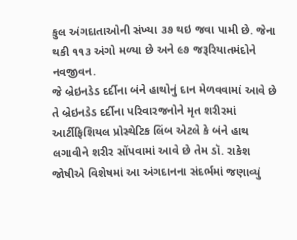કુલ અંગદાતાઓની સંખ્યા ૩૭ થઇ જવા પામી છે. જેના થકી ૧૧૩ અંગો મળ્યા છે અને ૯૭ જરૂરિયાતમંદોને નવજીવન.
જે બ્રેઇનડેડ દર્દીના બંને હાથોનું દાન મેળવવામાં આવે છે તે બ્રેઇનડેડ દર્દીના પરિવારજનોને મૃત શરીરમાં આર્ટીફિશિયલ પ્રોસ્થેટિક લિંબ એટલે કે બંને હાથ લગાવીને શરીર સોંપવામાં આવે છે તેમ ડૉ. રાકેશ જોષીએ વિશેષમાં આ અંગદાનના સંદર્ભમાં જણાવ્યું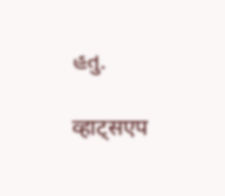હતુ.

व्हाट्सएप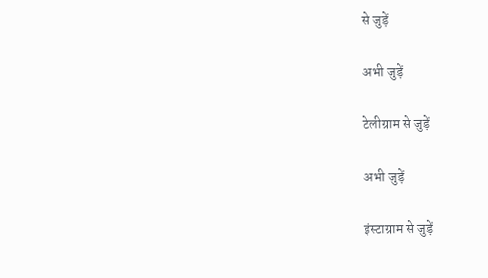से जुड़ें

अभी जुड़ें

टेलीग्राम से जुड़ें

अभी जुड़ें

इंस्टाग्राम से जुड़ें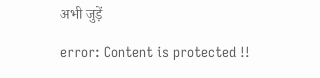अभी जुड़ें

error: Content is protected !!